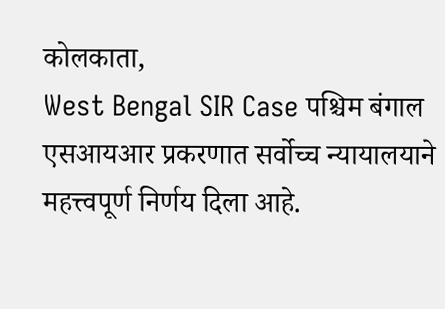कोलकाता,
West Bengal SIR Case पश्चिम बंगाल एसआयआर प्रकरणात सर्वोच्च न्यायालयाने महत्त्वपूर्ण निर्णय दिला आहे.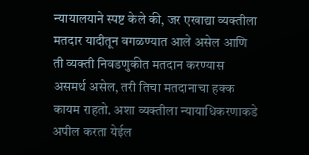न्यायालयाने स्पष्ट केले की, जर एखाद्या व्यक्तीला मतदार यादीतून वगळण्यात आले असेल आणि ती व्यक्ती निवडणुकीत मतदान करण्यास असमर्थ असेल, तरी तिचा मतदानाचा हक्क कायम राहतो. अशा व्यक्तीला न्यायाधिकरणाकडे अपील करता येईल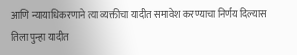आणि न्यायाधिकरणाने त्या व्यक्तीचा यादीत समावेश करण्याचा निर्णय दिल्यास तिला पुन्हा यादीत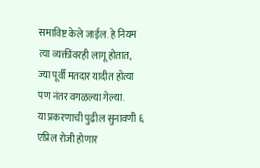समाविष्ट केले जाईल. हे नियम त्या व्यक्तींवरही लागू होतात, ज्या पूर्वी मतदार यादीत होत्या पण नंतर वगळल्या गेल्या.
या प्रकरणाची पुढील सुनावणी ६ एप्रिल रोजी होणार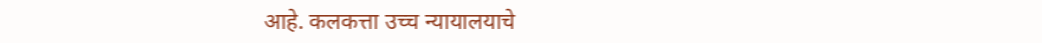आहे. कलकत्ता उच्च न्यायालयाचे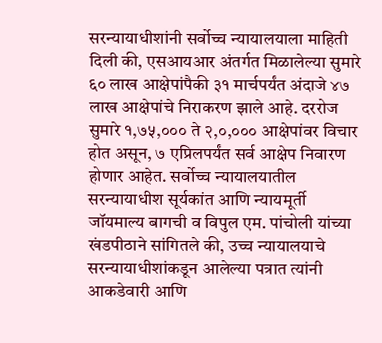सरन्यायाधीशांनी सर्वोच्च न्यायालयाला माहिती दिली की, एसआयआर अंतर्गत मिळालेल्या सुमारे ६० लाख आक्षेपांपैकी ३१ मार्चपर्यंत अंदाजे ४७ लाख आक्षेपांचे निराकरण झाले आहे. दररोज सुमारे १,७५,००० ते २,०,००० आक्षेपांवर विचार होत असून, ७ एप्रिलपर्यंत सर्व आक्षेप निवारण होणार आहेत. सर्वोच्च न्यायालयातील सरन्यायाधीश सूर्यकांत आणि न्यायमूर्ती जॉयमाल्य बागची व विपुल एम. पांचोली यांच्या खंडपीठाने सांगितले की, उच्च न्यायालयाचे सरन्यायाधीशांकडून आलेल्या पत्रात त्यांनी आकडेवारी आणि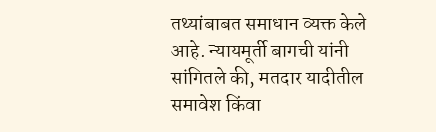तथ्यांबाबत समाधान व्यक्त केले आहे. न्यायमूर्ती बागची यांनी सांगितले की, मतदार यादीतील समावेश किंवा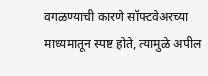वगळण्याची कारणे सॉफ्टवेअरच्या माध्यमातून स्पष्ट होते, त्यामुळे अपील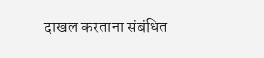दाखल करताना संबंधित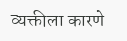व्यक्तीला कारणे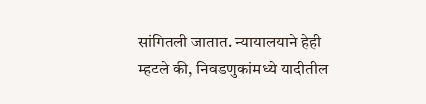सांगितली जातात. न्यायालयाने हेही म्हटले की, निवडणुकांमध्ये यादीतील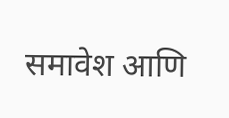समावेश आणि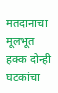मतदानाचा मूलभूत हक्क दोन्ही घटकांचा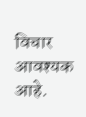विचार आवश्यक आहे.